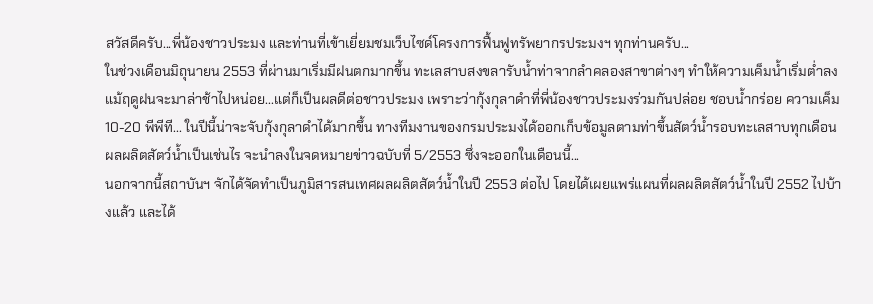สวัสดีครับ...พี่น้องชาวประมง และท่านที่เข้าเยี่ยมชมเว็บไซด์โครงการฟื้นฟูทรัพยากรประมงฯ ทุกท่านครับ...
ในช่วงเดือนมิถุนายน 2553 ที่ผ่านมาเริ่มมีฝนตกมากขึ้น ทะเลสาบสงขลารับน้ำท่าจากลำคลองสาขาต่างๆ ทำให้ความเค็มน้ำเริ่มต่ำลง แม้ฤดูฝนจะมาล่าช้าไปหน่อย...แต่ก็เป็นผลดีต่อชาวประมง เพราะว่ากุ้งกุลาดำที่พี่น้องชาวประมงร่วมกันปล่อย ชอบน้ำกร่อย ความเค็ม 10-20 พีพีที... ในปีนี้น่าจะจับกุ้งกุลาดำได้มากขึ้น ทางทีมงานของกรมประมงได้ออกเก็บข้อมูลตามท่าขึ้นสัตว์น้ำรอบทะเลสาบทุกเดือน ผลผลิตสัตว์น้ำเป็นเช่นไร จะนำลงในจดหมายข่าวฉบับที่ 5/2553 ซึ่งจะออกในเดือนนี้...
นอกจากนี้สถาบันฯ จักได้จัดทำเป็นภูมิสารสนเทศผลผลิตสัตว์น้ำในปี 2553 ต่อไป โดยได้เผยแพร่แผนที่ผลผลิตสัตว์น้ำในปี 2552 ไปบ้างแล้ว และได้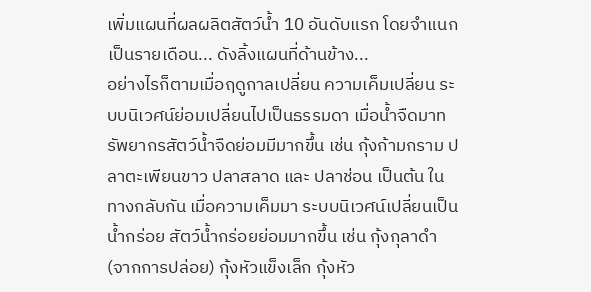เพิ่มแผนที่ผลผลิตสัตว์น้ำ 10 อันดับแรก โดยจำแนกเป็นรายเดือน... ดังลิ้งแผนที่ด้านข้าง...
อย่างไรก็ตามเมื่อฤดูกาลเปลี่ยน ความเค็มเปลี่ยน ระบบนิเวศน์ย่อมเปลี่ยนไปเป็นธรรมดา เมื่อน้ำจืดมาทรัพยากรสัตว์น้ำจืดย่อมมีมากขึ้น เช่น กุ้งก้ามกราม ปลาตะเพียนขาว ปลาสลาด และ ปลาช่อน เป็นต้น ในทางกลับกัน เมื่อความเค็มมา ระบบนิเวศน์เปลี่ยนเป็นน้ำกร่อย สัตว์น้ำกร่อยย่อมมากขึ้น เช่น กุ้งกุลาดำ (จากการปล่อย) กุ้งหัวแข็งเล็ก กุ้งหัว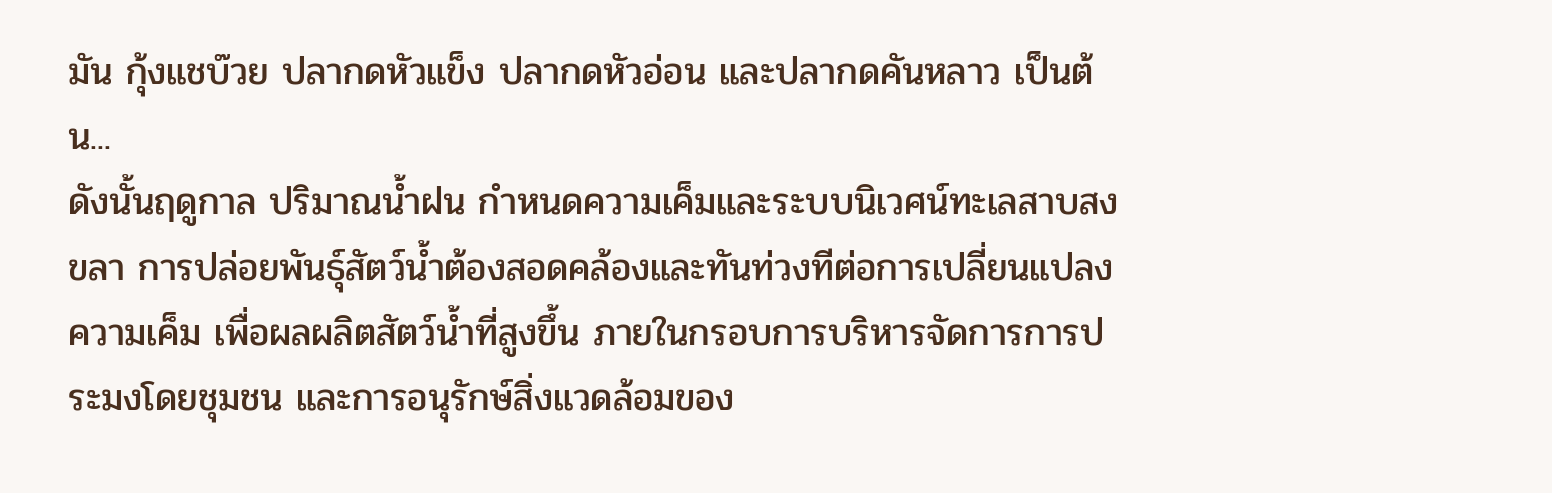มัน กุ้งแชบ๊วย ปลากดหัวแข็ง ปลากดหัวอ่อน และปลากดคันหลาว เป็นต้น...
ดังนั้นฤดูกาล ปริมาณน้ำฝน กำหนดความเค็มและระบบนิเวศน์ทะเลสาบสงขลา การปล่อยพันธุ์สัตว์น้ำต้องสอดคล้องและทันท่วงทีต่อการเปลี่ยนแปลงความเค็ม เพื่อผลผลิตสัตว์น้ำที่สูงขึ้น ภายในกรอบการบริหารจัดการการประมงโดยชุมชน และการอนุรักษ์สิ่งแวดล้อมของ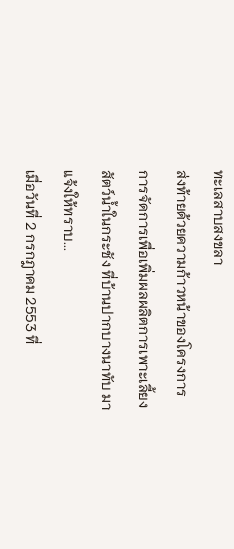ทะเลสาบสงขลา
ส่งท้ายด้วยความก้าวหน้าของโครงการการจัดการเพื่อเพิ่มผลผลิตการเพาะเลี้ยงสัตว์น้ำในกระชัง ที่บ้านปากบางนาทับ มาแจ้งให้ทราบ...
เมื่อวันที่ 2 กรกฎาคม 2553 ที่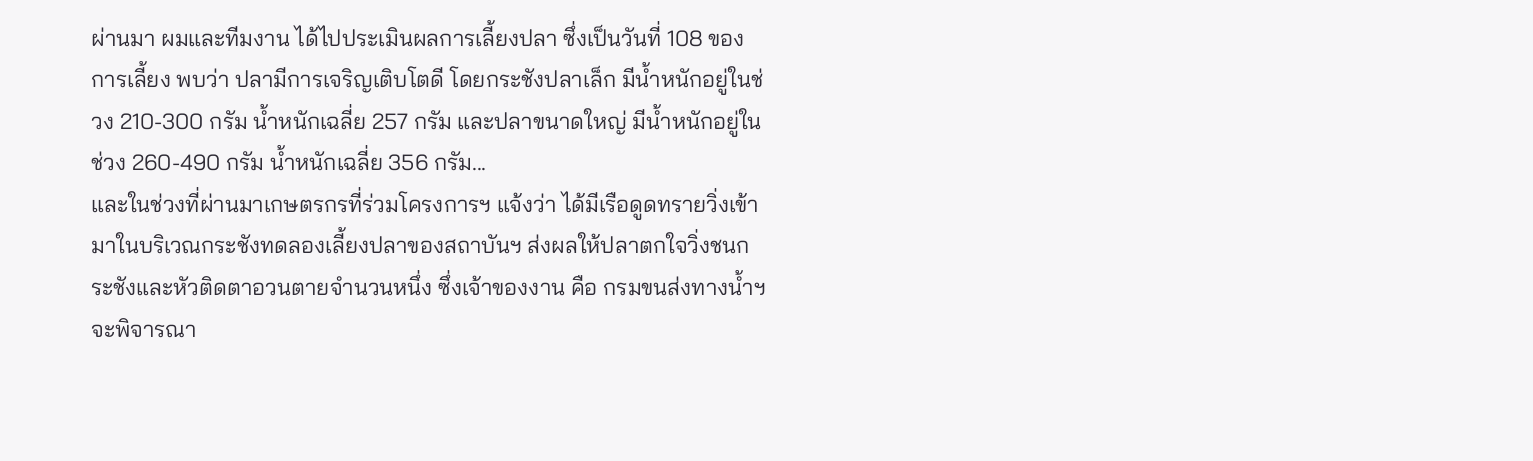ผ่านมา ผมและทีมงาน ได้ไปประเมินผลการเลี้ยงปลา ซึ่งเป็นวันที่ 108 ของการเลี้ยง พบว่า ปลามีการเจริญเติบโตดี โดยกระชังปลาเล็ก มีน้ำหนักอยู่ในช่วง 210-300 กรัม น้ำหนักเฉลี่ย 257 กรัม และปลาขนาดใหญ่ มีน้ำหนักอยู่ในช่วง 260-490 กรัม น้ำหนักเฉลี่ย 356 กรัม...
และในช่วงที่ผ่านมาเกษตรกรที่ร่วมโครงการฯ แจ้งว่า ได้มีเรือดูดทรายวิ่งเข้ามาในบริเวณกระชังทดลองเลี้ยงปลาของสถาบันฯ ส่งผลให้ปลาตกใจวิ่งชนกระชังและหัวติดตาอวนตายจำนวนหนึ่ง ซึ่งเจ้าของงาน คือ กรมขนส่งทางน้ำฯ จะพิจารณา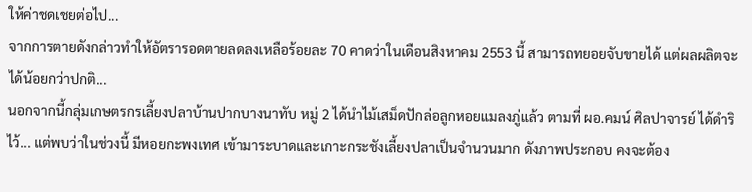ให้ค่าชดเชยต่อไป...
จากการตายดังกล่าวทำให้อัตรารอดตายลดลงเหลือร้อยละ 70 คาดว่าในเดือนสิงหาคม 2553 นี้ สามารถทยอยจับขายได้ แต่ผลผลิตจะได้น้อยกว่าปกติ...
นอกจากนี้กลุ่มเกษตรกรเลี้ยงปลาบ้านปากบางนาทับ หมู่ 2 ได้นำไม้เสม็ดปักล่อลูกหอยแมลงภู่แล้ว ตามที่ ผอ.คมน์ ศิลปาจารย์ ได้ดำริไว้... แต่พบว่าในช่วงนี้ มีหอยกะพงเทศ เข้ามาระบาดและเกาะกระชังเลี้ยงปลาเป็นจำนวนมาก ดังภาพประกอบ คงจะต้อง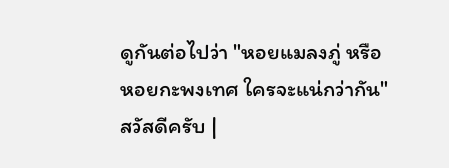ดูกันต่อไปว่า "หอยแมลงภู่ หรือ หอยกะพงเทศ ใครจะแน่กว่ากัน"
สวัสดีครับ |